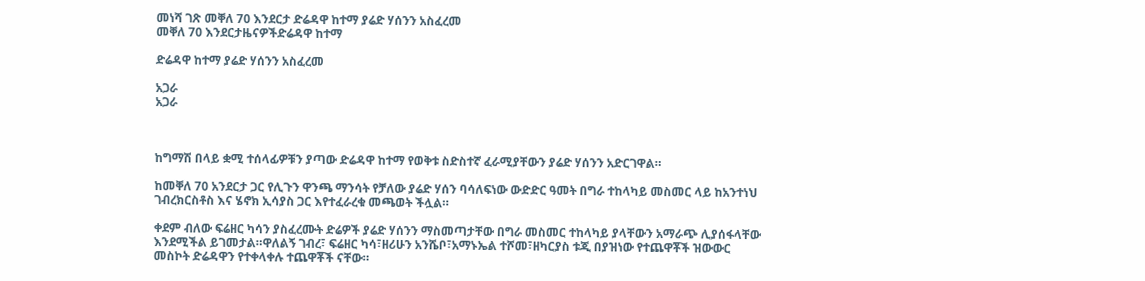መነሻ ገጽ መቐለ 70 እንደርታ ድሬዳዋ ከተማ ያሬድ ሃሰንን አስፈረመ
መቐለ 70 እንደርታዜናዎችድሬዳዋ ከተማ

ድሬዳዋ ከተማ ያሬድ ሃሰንን አስፈረመ

አጋራ
አጋራ



ከግማሽ በላይ ቋሚ ተሰላፊዎቹን ያጣው ድሬዳዋ ከተማ የወቅቱ ስድስተኛ ፈራሚያቸውን ያሬድ ሃሰንን አድርገዋል።

ከመቐለ 70 አንደርታ ጋር የሊጉን ዋንጫ ማንሳት የቻለው ያሬድ ሃሰን ባሳለፍነው ውድድር ዓመት በግራ ተከላካይ መስመር ላይ ከአንተነህ ገብረክርስቶስ እና ሄኖክ ኢሳያስ ጋር እየተፈራረቁ መጫወት ችሏል።

ቀደም ብለው ፍሬዘር ካሳን ያስፈረሙት ድሬዎች ያሬድ ሃሰንን ማስመጣታቸው በግራ መስመር ተከላካይ ያላቸውን አማራጭ ሊያሰፋላቸው እንደሚችል ይገመታል።ዋለልኝ ገብረ፣ ፍሬዘር ካሳ፣ዘሪሁን አንሼቦ፣አማኑኤል ተሾመ፣ዘካርያስ ቱጂ በያዝነው የተጨዋቾች ዝውውር መስኮት ድሬዳዋን የተቀላቀሉ ተጨዋቾች ናቸው።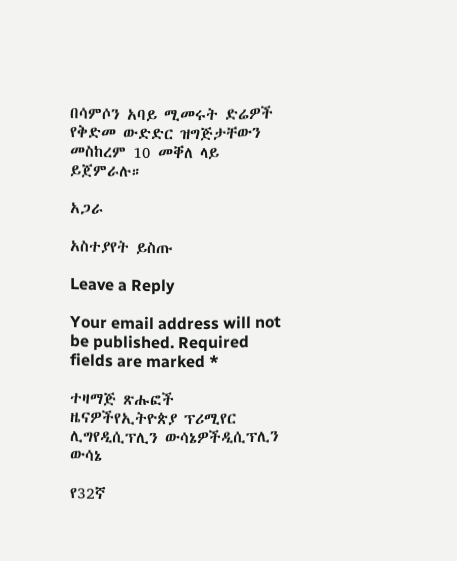በሳምሶን አባይ ሚመሩት ድሬዎች የቅድመ ውድድር ዝግጅታቸውን መስከረም 10 መቐለ ላይ ይጀምራሉ።

አጋራ

አስተያየት ይስጡ

Leave a Reply

Your email address will not be published. Required fields are marked *

ተዛማጅ ጽሑፎች
ዜናዎችየኢትዮጵያ ፕሪሚየር ሊግየዲሲፕሊን ውሳኔዎችዲሲፕሊን ውሳኔ

የ32ኛ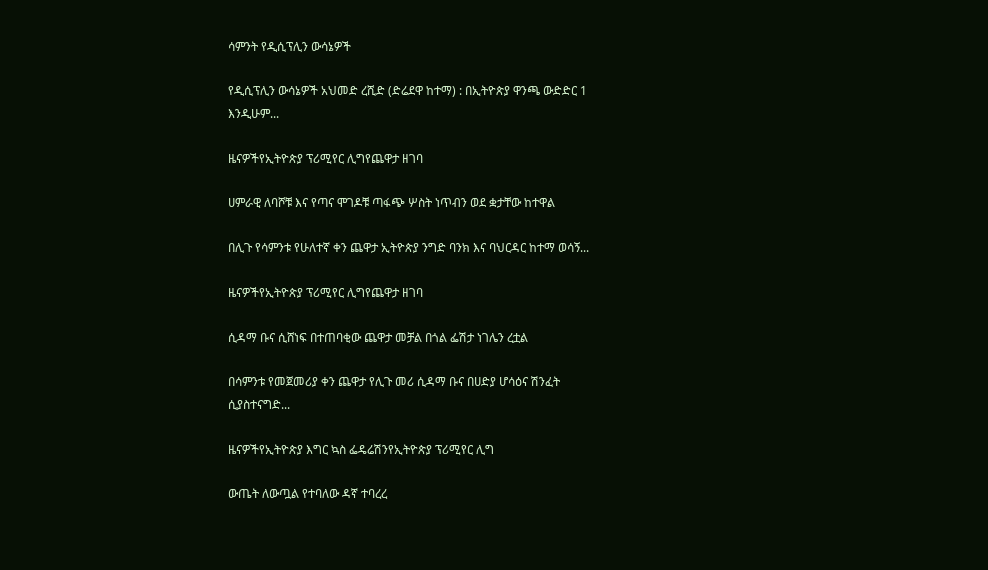ሳምንት የዲሲፕሊን ውሳኔዎች

የዲሲፕሊን ውሳኔዎች አህመድ ረሺድ (ድሬደዋ ከተማ) : በኢትዮጵያ ዋንጫ ውድድር 1 እንዲሁም...

ዜናዎችየኢትዮጵያ ፕሪሚየር ሊግየጨዋታ ዘገባ

ሀምራዊ ለባሾቹ እና የጣና ሞገዶቹ ጣፋጭ ሦስት ነጥብን ወደ ቋታቸው ከተዋል

በሊጉ የሳምንቱ የሁለተኛ ቀን ጨዋታ ኢትዮጵያ ንግድ ባንክ እና ባህርዳር ከተማ ወሳኝ...

ዜናዎችየኢትዮጵያ ፕሪሚየር ሊግየጨዋታ ዘገባ

ሲዳማ ቡና ሲሸነፍ በተጠባቂው ጨዋታ መቻል በጎል ፌሽታ ነገሌን ረቷል

በሳምንቱ የመጀመሪያ ቀን ጨዋታ የሊጉ መሪ ሲዳማ ቡና በሀድያ ሆሳዕና ሽንፈት ሲያስተናግድ...

ዜናዎችየኢትዮጵያ እግር ኳስ ፌዴሬሽንየኢትዮጵያ ፕሪሚየር ሊግ

ውጤት ለውጧል የተባለው ዳኛ ተባረረ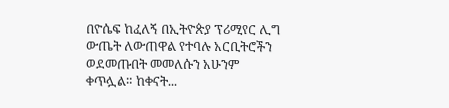በዮሴፍ ከፈለኝ በኢትዮጵያ ፕሪሚየር ሊግ ውጤት ለውጠዋል የተባሉ አርቢትሮችን ወደመጡበት መመለሱን አሁንም ቀጥሏል። ከቀናት...